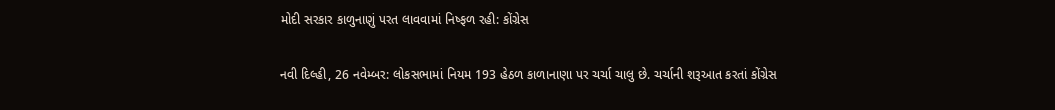મોદી સરકાર કાળુનાણું પરત લાવવામાં નિષ્ફળ રહી: કોંગ્રેસ

નવી દિલ્હી, 26 નવેમ્બર: લોકસભામાં નિયમ 193 હેઠળ કાળાનાણા પર ચર્ચા ચાલુ છે. ચર્ચાની શરૂઆત કરતાં કોંગ્રેસ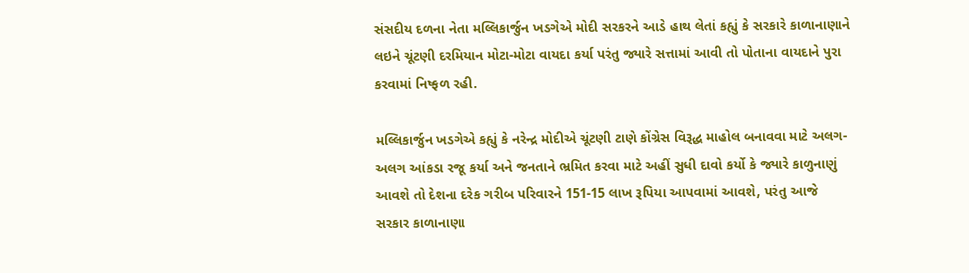સંસદીય દળના નેતા મલ્લિકાર્જુન ખડગેએ મોદી સરકરને આડે હાથ લેતાં કહ્યું કે સરકારે કાળાનાણાને લઇને ચૂંટણી દરમિયાન મોટા-મોટા વાયદા કર્યા પરંતુ જ્યારે સત્તામાં આવી તો પોતાના વાયદાને પુરા કરવામાં નિષ્ફળ રહી.

મલ્લિકાર્જુન ખડગેએ કહ્યું કે નરેન્દ્ર મોદીએ ચૂંટણી ટાણે કોંગ્રેસ વિરૂદ્ધ માહોલ બનાવવા માટે અલગ-અલગ આંકડા રજૂ કર્યા અને જનતાને ભ્રમિત કરવા માટે અહીં સુધી દાવો કર્યો કે જ્યારે કાળુનાણું આવશે તો દેશના દરેક ગરીબ પરિવારને 151-15 લાખ રૂપિયા આપવામાં આવશે, પરંતુ આજે સરકાર કાળાનાણા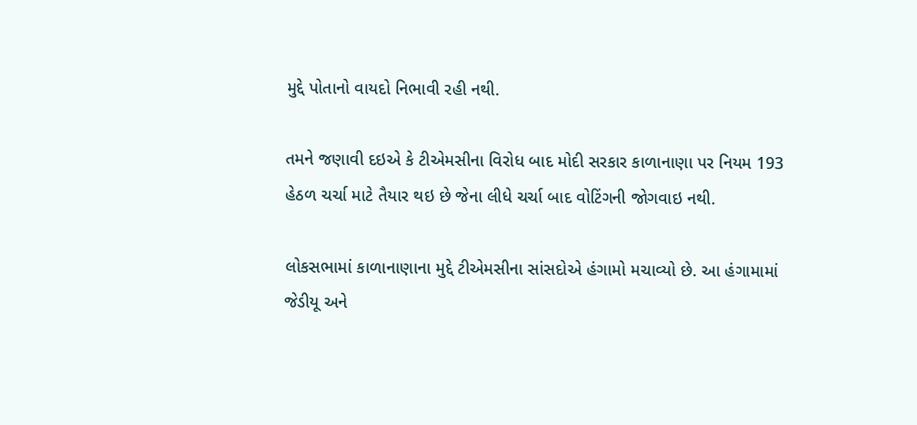મુદ્દે પોતાનો વાયદો નિભાવી રહી નથી.

તમને જણાવી દઇએ કે ટીએમસીના વિરોધ બાદ મોદી સરકાર કાળાનાણા પર નિયમ 193 હેઠળ ચર્ચા માટે તૈયાર થઇ છે જેના લીધે ચર્ચા બાદ વોટિંગની જોગવાઇ નથી.

લોકસભામાં કાળાનાણાના મુદ્દે ટીએમસીના સાંસદોએ હંગામો મચાવ્યો છે. આ હંગામામાં જેડીયૂ અને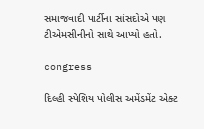સમાજવાદી પાર્ટીના સાંસદોએ પણ ટીએમસીનીનો સાથે આપ્યો હતો.

congress

દિલ્હી સ્પેશિય પોલીસ અમેંડમેંટ એક્ટ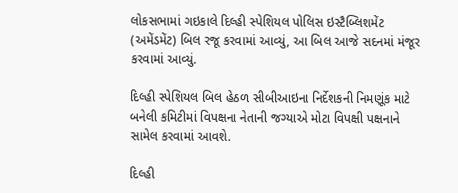લોકસભામાં ગઇકાલે દિલ્હી સ્પેશિયલ પોલિસ ઇસ્ટૈબ્લિશમેંટ (અમેંડમેંટ) બિલ રજૂ કરવામાં આવ્યું, આ બિલ આજે સદનમાં મંજૂર કરવામાં આવ્યું.

દિલ્હી સ્પેશિયલ બિલ હેઠળ સીબીઆઇના નિર્દેશકની નિમણૂંક માટે બનેલી કમિટીમાં વિપક્ષના નેતાની જગ્યાએ મોટા વિપક્ષી પક્ષનાને સામેલ કરવામાં આવશે.

દિલ્હી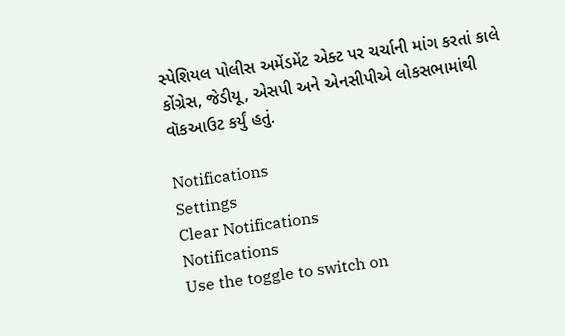સ્પેશિયલ પોલીસ અમેંડમેંટ એક્ટ પર ચર્ચાની માંગ કરતાં કાલે કોંગ્રેસ, જેડીયૂ, એસપી અને એનસીપીએ લોકસભામાંથી વૉકઆઉટ કર્યું હતું.

Notifications
Settings
Clear Notifications
Notifications
Use the toggle to switch on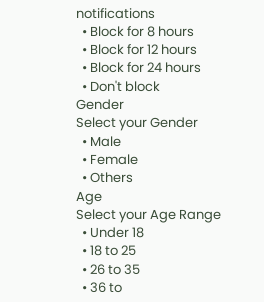notifications
  • Block for 8 hours
  • Block for 12 hours
  • Block for 24 hours
  • Don't block
Gender
Select your Gender
  • Male
  • Female
  • Others
Age
Select your Age Range
  • Under 18
  • 18 to 25
  • 26 to 35
  • 36 to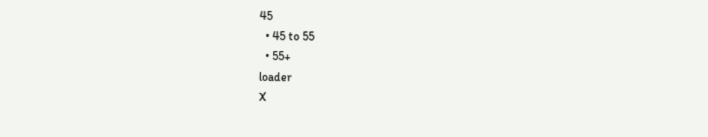45
  • 45 to 55
  • 55+
loader
X